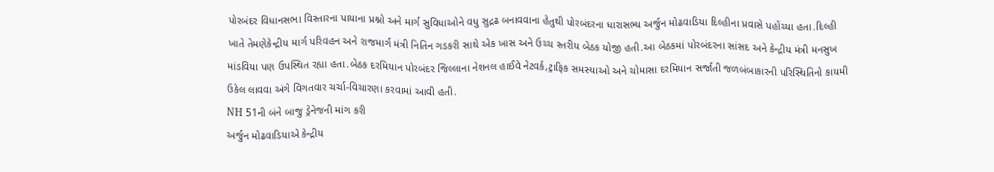પોરબંદર વિધાનસભા વિસ્તારના પાયાના પ્રશ્નો અને માર્ગ સુવિધાઓને વધુ સુદ્રઢ બનાવવાના હેતુથી પોરબંદરના ધારાસભ્ય અર્જુન મોઢવાડિયા દિલ્હીના પ્રવાસે પહોંચ્યા હતા.દિલ્હી ખાતે તેમણેકેન્દ્રીય માર્ગ પરિવહન અને રાજમાર્ગ મંત્રી નિતિન ગડકરી સાથે એક ખાસ અને ઉચ્ચ સ્તરીય બેઠક યોજી હતી.આ બેઠકમાં પોરબંદરના સાંસદ અને કેન્દ્રીય મંત્રી મનસુખ માંડવિયા પણ ઉપસ્થિત રહ્યા હતા.બેઠક દરમિયાન પોરબંદર જિલ્લાના નેશનલ હાઈવે નેટવર્ક,ટ્રાફિક સમસ્યાઓ અને ચોમાસા દરમિયાન સર્જાતી જળબંબાકારની પરિસ્થિતિનો કાયમી ઉકેલ લાવવા અંગે વિગતવાર ચર્ચા-વિચારણા કરવામાં આવી હતી.
NH 51ની બંને બાજુ ડ્રેનેજની માંગ કરી
અર્જુન મોઢવાડિયાએ કેન્દ્રીય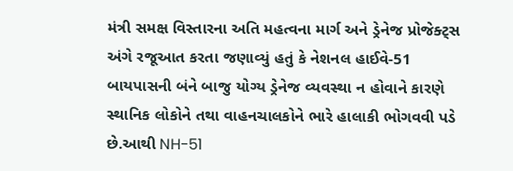મંત્રી સમક્ષ વિસ્તારના અતિ મહત્વના માર્ગ અને ડ્રેનેજ પ્રોજેક્ટ્સ અંગે રજૂઆત કરતા જણાવ્યું હતું કે નેશનલ હાઈવે-51 બાયપાસની બંને બાજુ યોગ્ય ડ્રેનેજ વ્યવસ્થા ન હોવાને કારણે સ્થાનિક લોકોને તથા વાહનચાલકોને ભારે હાલાકી ભોગવવી પડે છે.આથી NH-51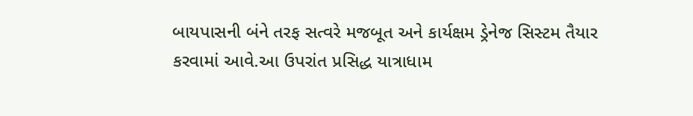બાયપાસની બંને તરફ સત્વરે મજબૂત અને કાર્યક્ષમ ડ્રેનેજ સિસ્ટમ તૈયાર કરવામાં આવે.આ ઉપરાંત પ્રસિદ્ધ યાત્રાધામ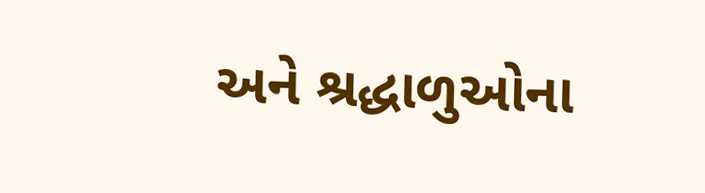અને શ્રદ્ધાળુઓના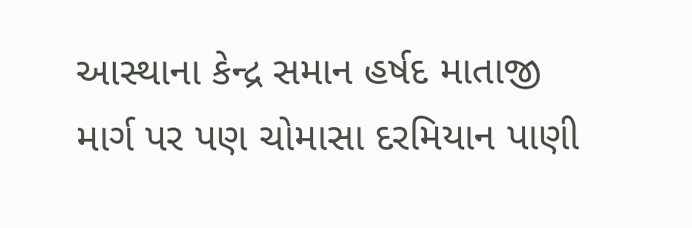આસ્થાના કેન્દ્ર સમાન હર્ષદ માતાજી માર્ગ પર પણ ચોમાસા દરમિયાન પાણી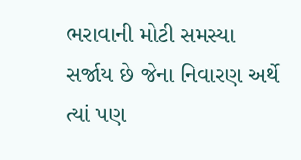ભરાવાની મોટી સમસ્યા સર્જાય છે જેના નિવારણ અર્થે ત્યાં પણ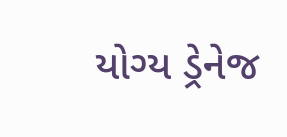યોગ્ય ડ્રેનેજ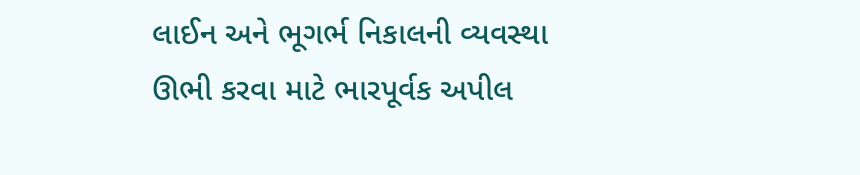લાઈન અને ભૂગર્ભ નિકાલની વ્યવસ્થા ઊભી કરવા માટે ભારપૂર્વક અપીલ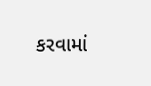કરવામાં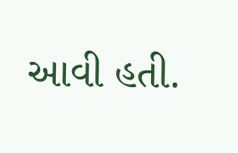આવી હતી.